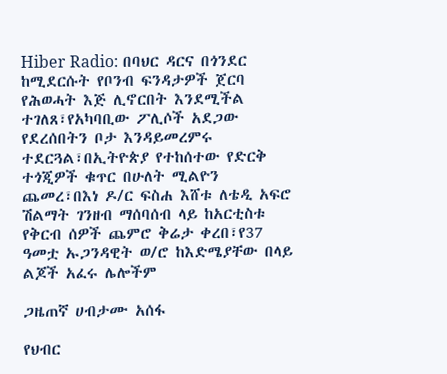Hiber Radio: በባህር ዳርና በጎንደር ከሚደርሱት የቦንብ ፍንዳታዎች ጀርባ የሕወሓት እጅ ሊኖርበት እንደሚችል ተገለጸ፣የአካባቢው ፖሊሶች አደጋው የደረሰበትን ቦታ እንዳይመረምሩ ተደርጓል፣በኢትዮጵያ የተከሰተው የድርቅ ተጎጂዎች ቁጥር በሁለት ሚልዮን ጨመረ፣በእነ ዶ/ር ፍስሐ እሸቱ ለቴዲ አፍሮ ሽልማት ገንዘብ ማሰባሰብ ላይ ከአርቲስቱ የቅርብ ሰዎች ጨምሮ ቅሬታ ቀረበ፣የ37 ዓመቷ ኡጋንዳዊት ወ/ሮ ከእድሜያቸው በላይ ልጆች አፈሩ ሌሎችም

ጋዜጠኛ ሀብታሙ አሰፋ

የህብር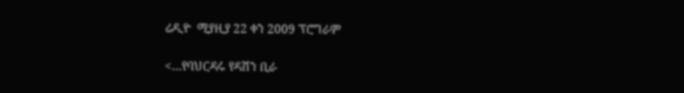ሬዲዮ  ሚያዚያ 22 ቀን 2009 ፕሮግራም

<…የባህርዳሩ የዳሽን ቢራ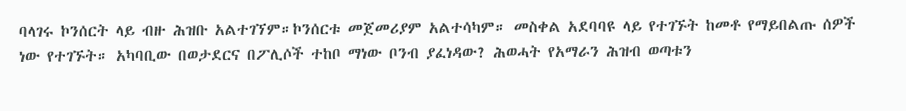ባላገሩ ኮንሰርት ላይ ብዙ ሕዝቡ አልተገኘም።ኮንሰርቱ መጀመሪያም አልተሳካም። መስቀል አደባባዩ ላይ የተገኙት ከመቶ የማይበልጡ ሰዎች ነው የተገኙት። አካባቢው በወታደርና በፖሊሶች ተከቦ ማነው ቦንብ ያፈነዳው? ሕወሓት የአማራን ሕዝብ ወጣቱን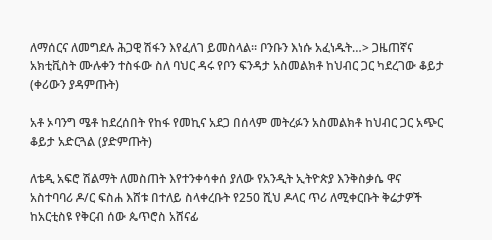ለማሰርና ለመግደሉ ሕጋዊ ሽፋን እየፈለገ ይመስላል። ቦንቡን እነሱ አፈነዱት…> ጋዜጠኛና አክቲቪስት ሙሉቀን ተስፋው ስለ ባህር ዳሩ የቦን ፍንዳታ አስመልክቶ ከህብር ጋር ካደረገው ቆይታ (ቀሪውን ያዳምጡት)

አቶ ኦባንግ ሜቶ ከደረሰበት የከፋ የመኪና አደጋ በሰላም መትረፉን አስመልክቶ ከህብር ጋር አጭር ቆይታ አድርጓል (ያድምጡት)

ለቴዲ አፍሮ ሽልማት ለመስጠት እየተንቀሳቀሰ ያለው የአንዲት ኢትዮጵያ እንቅስቃሴ ዋና አስተባባሪ ዶ/ር ፍስሐ እሸቱ በተለይ ስላቀረቡት የ250 ሺህ ዶላር ጥሪ ለሚቀርቡት ቅሬታዎች ከአርቲስዩ የቅርብ ሰው ጴጥሮስ አሸናፊ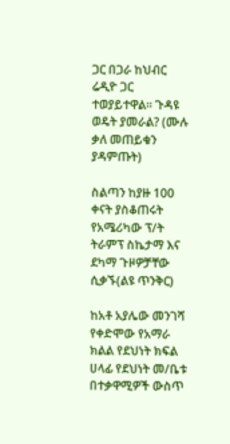ጋር በጋራ ከህብር ሬዲዮ ጋር ተወያይተዋል። ጉዳዩ ወዴት ያመራል? (ሙሉ ቃለ መጠይቁን ያዳምጡት)

ስልጣን ከያዙ 100 ቀናት ያስቆጠሩት የአሜሪካው ፕ/ት ትራምፕ ስኬታማ እና ደካማ ጉዞዎቻቸው ሲቃኙ(ልዩ ጥንቅር)

ከአቶ አያሌው መንገሻ የቀድሞው የአማራ ክልል የደህነት ክፍል ሀላፊ የደህነት መ/ቤቱ በተቃዋሚዎች ውስጥ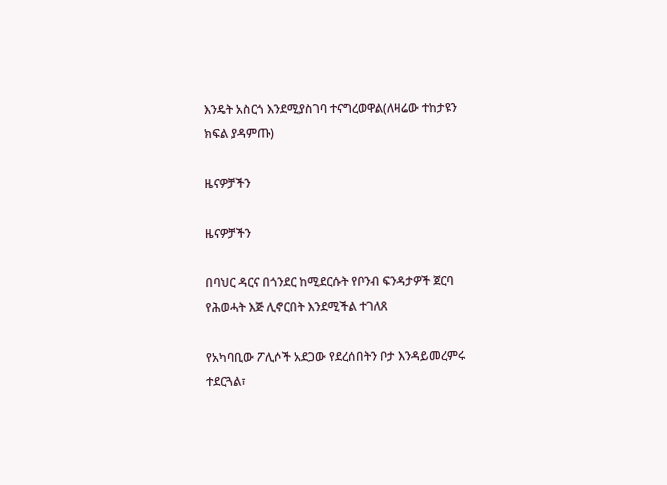እንዴት አስርጎ እንደሚያስገባ ተናግረወዋል(ለዛሬው ተከታዩን ክፍል ያዳምጡ)

ዜናዎቻችን

ዜናዎቻችን

በባህር ዳርና በጎንደር ከሚደርሱት የቦንብ ፍንዳታዎች ጀርባ የሕወሓት እጅ ሊኖርበት እንደሚችል ተገለጸ

የአካባቢው ፖሊሶች አደጋው የደረሰበትን ቦታ እንዳይመረምሩ ተደርጓል፣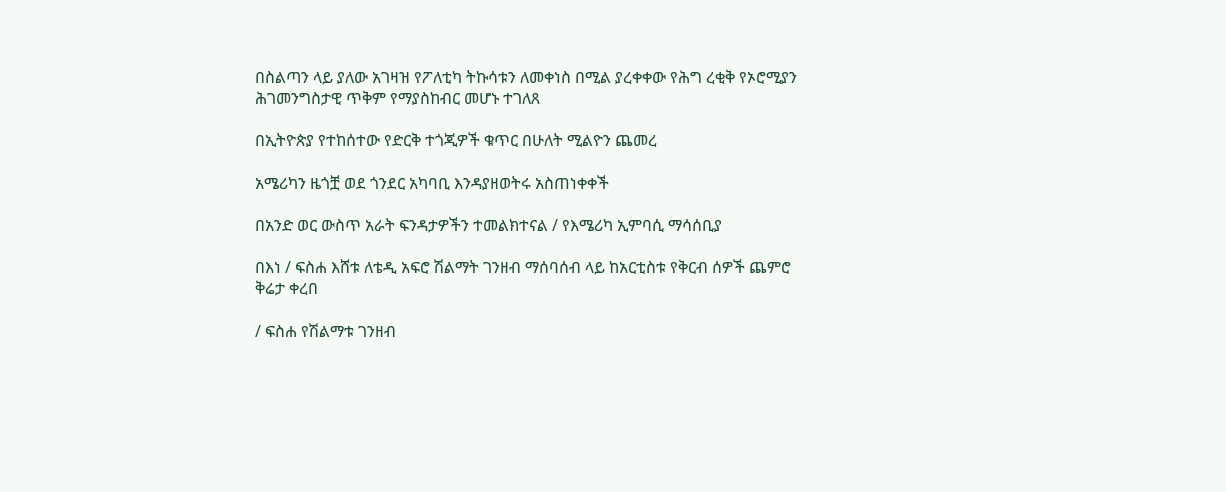በስልጣን ላይ ያለው አገዛዝ የፖለቲካ ትኩሳቱን ለመቀነስ በሚል ያረቀቀው የሕግ ረቂቅ የኦሮሚያን ሕገመንግስታዊ ጥቅም የማያስከብር መሆኑ ተገለጸ

በኢትዮጵያ የተከሰተው የድርቅ ተጎጂዎች ቁጥር በሁለት ሚልዮን ጨመረ

አሜሪካን ዜጎቿ ወደ ጎንደር አካባቢ እንዳያዘወትሩ አስጠነቀቀች

በአንድ ወር ውስጥ አራት ፍንዳታዎችን ተመልክተናል / የእሜሪካ ኢምባሲ ማሳሰቢያ

በእነ / ፍስሐ እሸቱ ለቴዲ አፍሮ ሽልማት ገንዘብ ማሰባሰብ ላይ ከአርቲስቱ የቅርብ ሰዎች ጨምሮ ቅሬታ ቀረበ

/ ፍስሐ የሽልማቱ ገንዘብ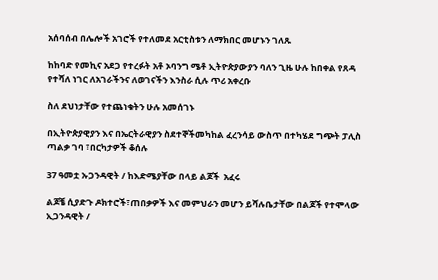አሰባሰብ በሌሎች አገሮች የተለመደ አርቲስቱን ለማክበር መሆኑን ገለጹ

ከከባድ የመኪና አደጋ የተረፉት አቶ ኦባንግ ሜቶ ኢትዮጵያውያን ባለን ጊዜ ሁሉ ከበቀል የጸዳ የተሻለ ነገር ለአገራችንና ለወገናችን እንስራ ሲሉ ጥሪ አቀረቡ

ስለ ደህነታቸው የተጨነቁትን ሁሉ አመሰገኑ

በኢትዮጵያዊያን እና በኤርትራዊያን ስደተኞችመካከል ፈረንሳይ ውስጥ በተካሄደ ግጭት ፓሊስ ጣልቃ ገባ ፣በርካታዎች ቆሰሉ

37 ዓመቷ ኡጋንዳዊት / ከእድሜያቸው በላይ ልጆች  አፈሩ

ልጆቼ ሲያድጉ ዶክተሮች፣ጠበቃዎች እና መምህራን መሆን ይሻሉቤታቸው በልጆች የተሞላው ኢጋንዳዊት /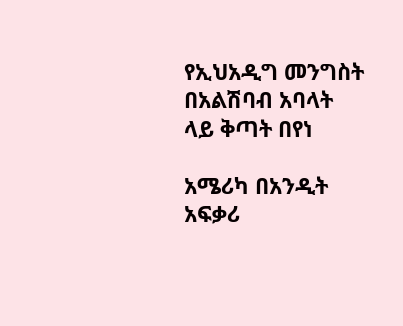የኢህአዲግ መንግስት በአልሽባብ አባላት ላይ ቅጣት በየነ

አሜሪካ በአንዲት አፍቃሪ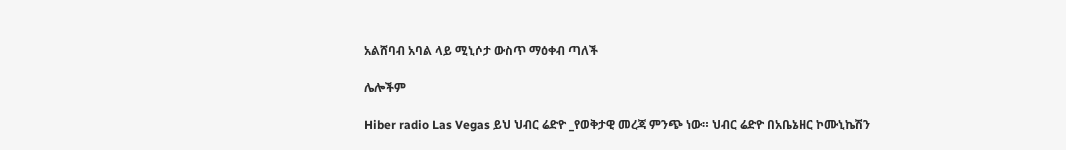አልሸባብ አባል ላይ ሚኒሶታ ውስጥ ማዕቀብ ጣለች

ሌሎችም

Hiber radio Las Vegas ይህ ህብር ሬድዮ _የወቅታዊ መረጃ ምንጭ ነው። ህብር ሬድዮ በአቤኔዘር ኮሙኒኬሽን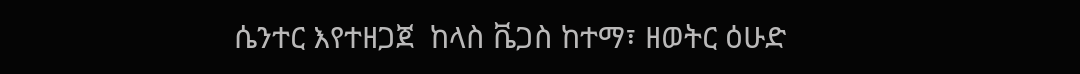ሴንተር እየተዘጋጀ  ከላስ ቬጋስ ከተማ፣ ዘወትር ዕሁድ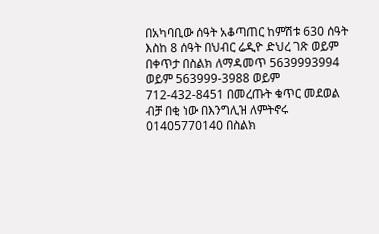በአካባቢው ሰዓት አቆጣጠር ከምሽቱ 630 ሰዓት እስከ 8 ሰዓት በህብር ሬዲዮ ድህረ ገጽ ወይም በቀጥታ በስልክ ለማዳመጥ 5639993994 ወይም 563999-3988 ወይም 712-432-8451 በመረጡት ቁጥር መደወል ብቻ በቂ ነው በእንግሊዝ ለምትኖሩ 01405770140 በስልክ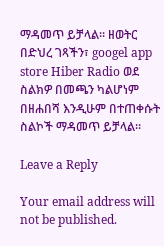ማዳመጥ ይቻላል። ዘወትር በድህረ ገጻችን፣ googel app store Hiber Radio ወደ ስልክዎ በመጫን ካልሆነም በዘሐበሻ እንዲሁም በተጠቀሱት ስልኮች ማዳመጥ ይቻላል።

Leave a Reply

Your email address will not be published.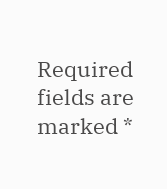Required fields are marked *